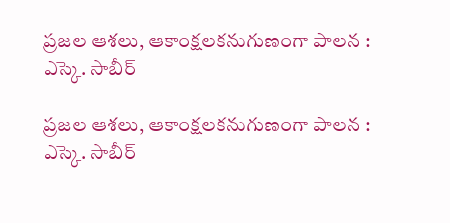ప్రజల ఆశలు, ఆకాంక్షలకనుగుణంగా పాలన :  ఎస్కె. సాబీర్

ప్రజల ఆశలు, ఆకాంక్షలకనుగుణంగా పాలన :  ఎస్కె. సాబీర్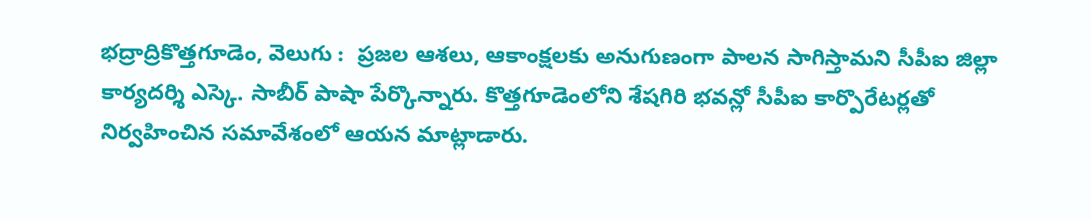భద్రాద్రికొత్తగూడెం, వెలుగు :  ప్రజల ఆశలు, ఆకాంక్షలకు అనుగుణంగా పాలన సాగిస్తామని సీపీఐ జిల్లా కార్యదర్శి ఎస్కె. సాబీర్ పాషా పేర్కొన్నారు. కొత్తగూడెంలోని శేషగిరి భవన్లో సీపీఐ కార్పొరేటర్లతో   నిర్వహించిన సమావేశంలో ఆయన మాట్లాడారు.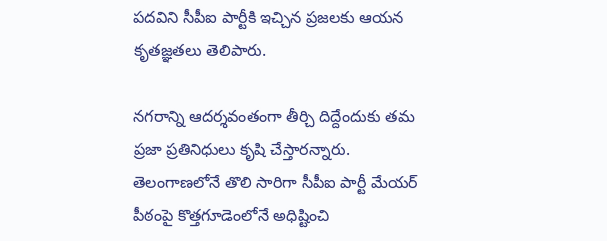పదవిని సీపీఐ పార్టీకి ఇచ్చిన ప్రజలకు ఆయన కృతజ్ఞతలు తెలిపారు.

నగరాన్ని ఆదర్శవంతంగా తీర్చి దిద్దేందుకు తమ ప్రజా ప్రతినిధులు కృషి చేస్తారన్నారు. తెలంగాణలోనే తొలి సారిగా సీపీఐ పార్టీ మేయర్ పీఠంపై కొత్తగూడెంలోనే అధిష్టించి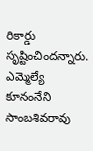రికార్డు సృష్టించిందన్నారు. ఎమ్మెల్యే కూనంనేని సాంబశివరావు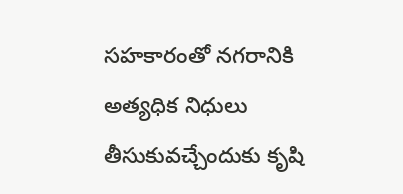సహకారంతో నగరానికి అత్యధిక నిధులు తీసుకువచ్చేందుకు కృషి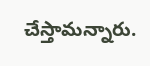చేస్తామన్నారు.